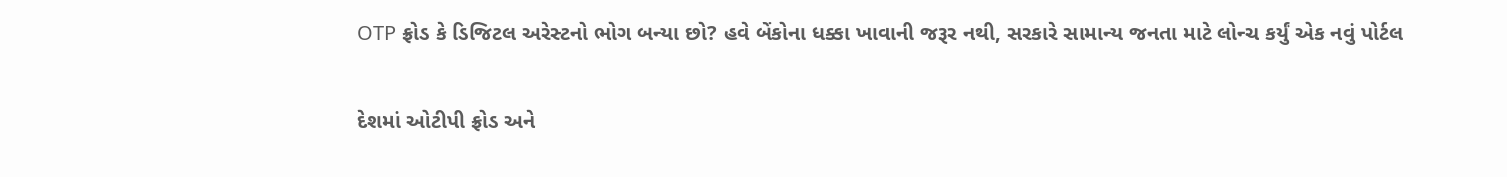OTP ફ્રોડ કે ડિજિટલ અરેસ્ટનો ભોગ બન્યા છો? હવે બેંકોના ધક્કા ખાવાની જરૂર નથી, સરકારે સામાન્ય જનતા માટે લોન્ચ કર્યું એક નવું પોર્ટલ

દેશમાં ઓટીપી ફ્રોડ અને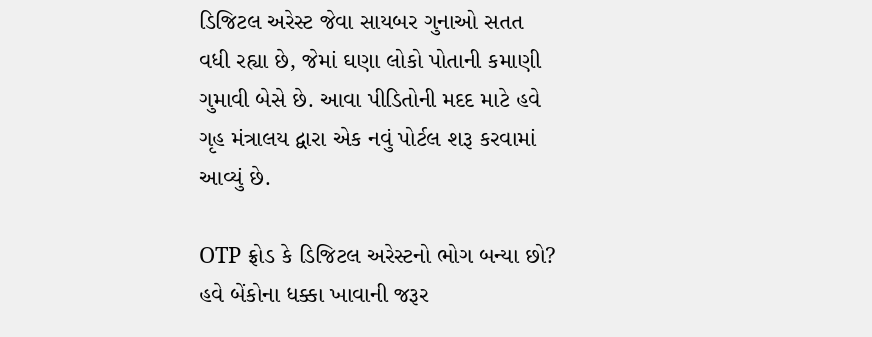ડિજિટલ અરેસ્ટ જેવા સાયબર ગુનાઓ સતત વધી રહ્યા છે, જેમાં ઘણા લોકો પોતાની કમાણી ગુમાવી બેસે છે. આવા પીડિતોની મદદ માટે હવે ગૃહ મંત્રાલય દ્વારા એક નવું પોર્ટલ શરૂ કરવામાં આવ્યું છે.

OTP ફ્રોડ કે ડિજિટલ અરેસ્ટનો ભોગ બન્યા છો? હવે બેંકોના ધક્કા ખાવાની જરૂર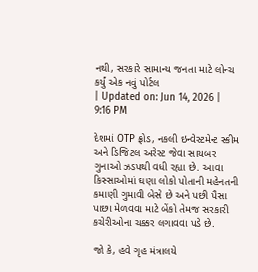નથી, સરકારે સામાન્ય જનતા માટે લોન્ચ કર્યું એક નવું પોર્ટલ
| Updated on: Jun 14, 2026 | 9:16 PM

દેશમાં OTP ફ્રોડ, નકલી ઇન્વેસ્ટમેન્ટ સ્કીમ અને ડિજિટલ અરેસ્ટ જેવા સાયબર ગુનાઓ ઝડપથી વધી રહ્યા છે. આવા કિસ્સાઓમાં ઘણા લોકો પોતાની મહેનતની કમાણી ગુમાવી બેસે છે અને પછી પૈસા પાછા મેળવવા માટે બેંકો તેમજ સરકારી કચેરીઓના ચક્કર લગાવવા પડે છે.

જો કે, હવે ગૃહ મંત્રાલયે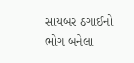સાયબર ઠગાઈનો ભોગ બનેલા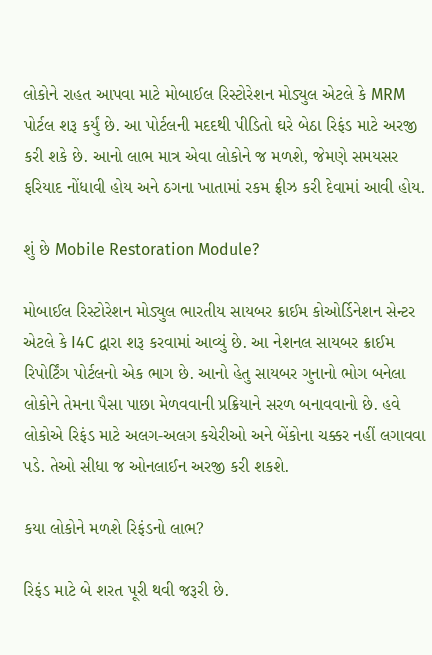લોકોને રાહત આપવા માટે મોબાઈલ રિસ્ટોરેશન મોડ્યુલ એટલે કે MRM પોર્ટલ શરૂ કર્યું છે. આ પોર્ટલની મદદથી પીડિતો ઘરે બેઠા રિફંડ માટે અરજી કરી શકે છે. આનો લાભ માત્ર એવા લોકોને જ મળશે, જેમણે સમયસર ફરિયાદ નોંધાવી હોય અને ઠગના ખાતામાં રકમ ફ્રીઝ કરી દેવામાં આવી હોય.

શું છે Mobile Restoration Module?

મોબાઈલ રિસ્ટોરેશન મોડ્યુલ ભારતીય સાયબર ક્રાઈમ કોઓર્ડિનેશન સેન્ટર એટલે કે I4C દ્વારા શરૂ કરવામાં આવ્યું છે. આ નેશનલ સાયબર ક્રાઈમ રિપોર્ટિંગ પોર્ટલનો એક ભાગ છે. આનો હેતુ સાયબર ગુનાનો ભોગ બનેલા લોકોને તેમના પૈસા પાછા મેળવવાની પ્રક્રિયાને સરળ બનાવવાનો છે. હવે લોકોએ રિફંડ માટે અલગ-અલગ કચેરીઓ અને બેંકોના ચક્કર નહીં લગાવવા પડે. તેઓ સીધા જ ઓનલાઈન અરજી કરી શકશે.

કયા લોકોને મળશે રિફંડનો લાભ?

રિફંડ માટે બે શરત પૂરી થવી જરૂરી છે.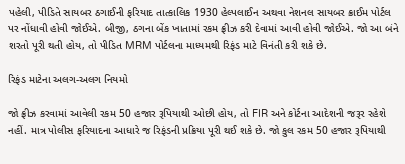પહેલી, પીડિતે સાયબર ઠગાઈની ફરિયાદ તાત્કાલિક 1930 હેલ્પલાઈન અથવા નેશનલ સાયબર ક્રાઈમ પોર્ટલ પર નોંધાવી હોવી જોઈએ. બીજી, ઠગના બેંક ખાતામાં રકમ ફ્રીઝ કરી દેવામાં આવી હોવી જોઈએ. જો આ બંને શરતો પૂરી થતી હોય, તો પીડિત MRM પોર્ટલના માધ્યમથી રિફંડ માટે વિનંતી કરી શકે છે.

રિફંડ માટેના અલગ-અલગ નિયમો

જો ફ્રીઝ કરવામાં આવેલી રકમ 50 હજાર રૂપિયાથી ઓછી હોય, તો FIR અને કોર્ટના આદેશની જરૂર રહેશે નહીં. માત્ર પોલીસ ફરિયાદના આધારે જ રિફંડની પ્રક્રિયા પૂરી થઈ શકે છે. જો કુલ રકમ 50 હજાર રૂપિયાથી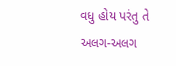વધુ હોય પરંતુ તે અલગ-અલગ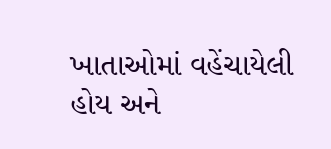ખાતાઓમાં વહેંચાયેલી હોય અને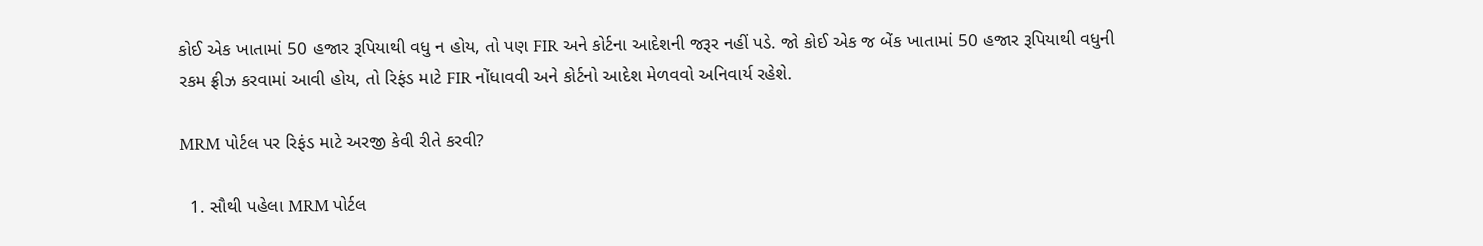કોઈ એક ખાતામાં 50 હજાર રૂપિયાથી વધુ ન હોય, તો પણ FIR અને કોર્ટના આદેશની જરૂર નહીં પડે. જો કોઈ એક જ બેંક ખાતામાં 50 હજાર રૂપિયાથી વધુની રકમ ફ્રીઝ કરવામાં આવી હોય, તો રિફંડ માટે FIR નોંધાવવી અને કોર્ટનો આદેશ મેળવવો અનિવાર્ય રહેશે.

MRM પોર્ટલ પર રિફંડ માટે અરજી કેવી રીતે કરવી?

  1. સૌથી પહેલા MRM પોર્ટલ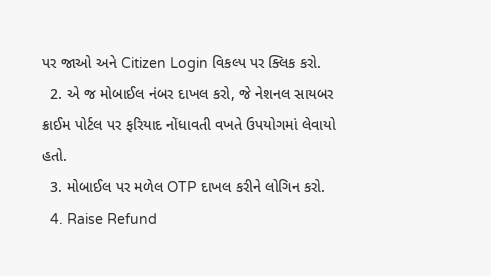પર જાઓ અને Citizen Login વિકલ્પ પર ક્લિક કરો.
  2. એ જ મોબાઈલ નંબર દાખલ કરો, જે નેશનલ સાયબર ક્રાઈમ પોર્ટલ પર ફરિયાદ નોંધાવતી વખતે ઉપયોગમાં લેવાયો હતો.
  3. મોબાઈલ પર મળેલ OTP દાખલ કરીને લોગિન કરો.
  4. Raise Refund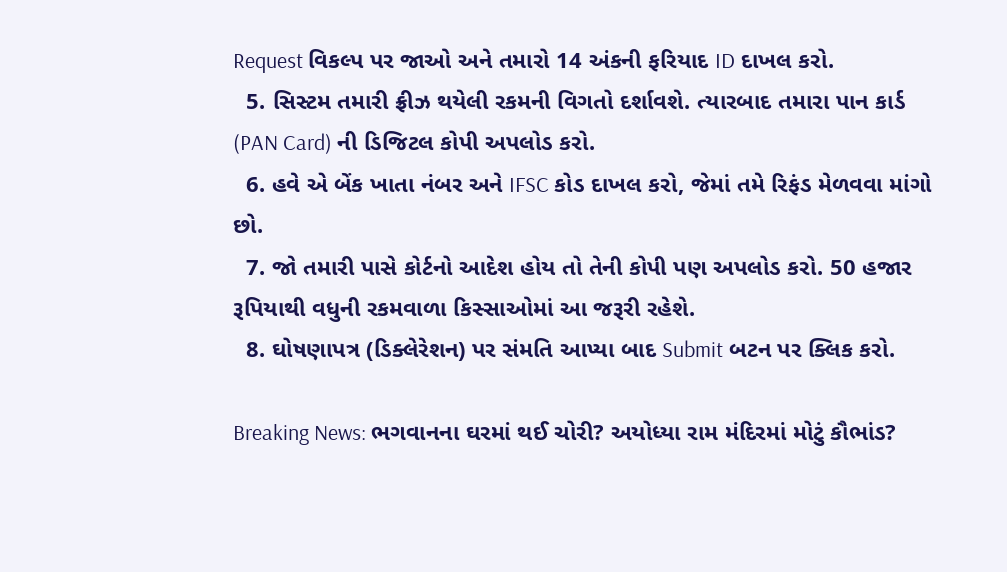Request વિકલ્પ પર જાઓ અને તમારો 14 અંકની ફરિયાદ ID દાખલ કરો.
  5. સિસ્ટમ તમારી ફ્રીઝ થયેલી રકમની વિગતો દર્શાવશે. ત્યારબાદ તમારા પાન કાર્ડ (PAN Card) ની ડિજિટલ કોપી અપલોડ કરો.
  6. હવે એ બેંક ખાતા નંબર અને IFSC કોડ દાખલ કરો, જેમાં તમે રિફંડ મેળવવા માંગો છો.
  7. જો તમારી પાસે કોર્ટનો આદેશ હોય તો તેની કોપી પણ અપલોડ કરો. 50 હજાર રૂપિયાથી વધુની રકમવાળા કિસ્સાઓમાં આ જરૂરી રહેશે.
  8. ઘોષણાપત્ર (ડિક્લેરેશન) પર સંમતિ આપ્યા બાદ Submit બટન પર ક્લિક કરો.

Breaking News: ભગવાનના ઘરમાં થઈ ચોરી? અયોધ્યા રામ મંદિરમાં મોટું કૌભાંડ?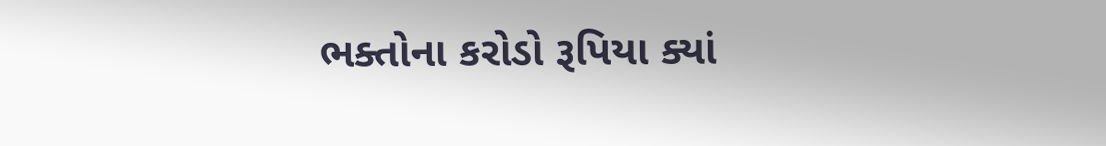ભક્તોના કરોડો રૂપિયા ક્યાં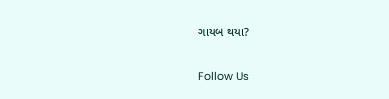ગાયબ થયા?

Follow Us